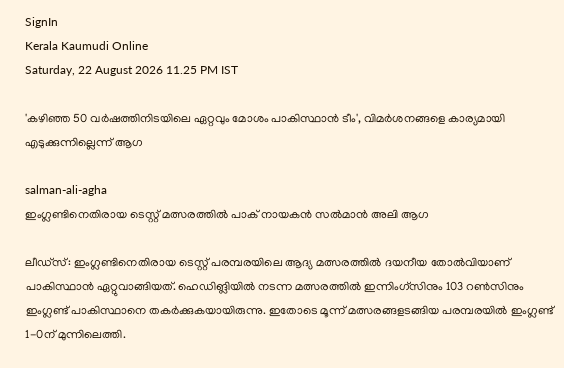SignIn
Kerala Kaumudi Online
Saturday, 22 August 2026 11.25 PM IST

'കഴിഞ്ഞ 50 വർഷത്തിനിടയിലെ ഏറ്റവും മോശം പാകിസ്ഥാൻ ടീം', വിമർശനങ്ങളെ കാര്യമായി എടുക്കുന്നില്ലെന്ന് ആഗ

salman-ali-agha
ഇംഗ്ലണ്ടിനെതിരായ ടെസ്റ്റ് മത്സരത്തിൽ പാക് നായകൻ സൽമാൻ അലി ആഗ

ലീഡ്‌സ്: ഇംഗ്ലണ്ടിനെതിരായ ടെസ്റ്റ് പരമ്പരയിലെ ആദ്യ മത്സരത്തിൽ ദയനീയ തോൽവിയാണ് പാകിസ്ഥാൻ ഏറ്റുവാങ്ങിയത്. ഹെഡിങ്ലിയിൽ നടന്ന മത്സരത്തിൽ ഇന്നിംഗ്‌സിനും 103 റൺസിനും ഇംഗ്ലണ്ട് പാകിസ്ഥാനെ തകർക്കുകയായിരുന്നു. ഇതോടെ മൂന്ന് മത്സരങ്ങളടങ്ങിയ പരമ്പരയിൽ ഇംഗ്ലണ്ട് 1-0ന് മുന്നിലെത്തി.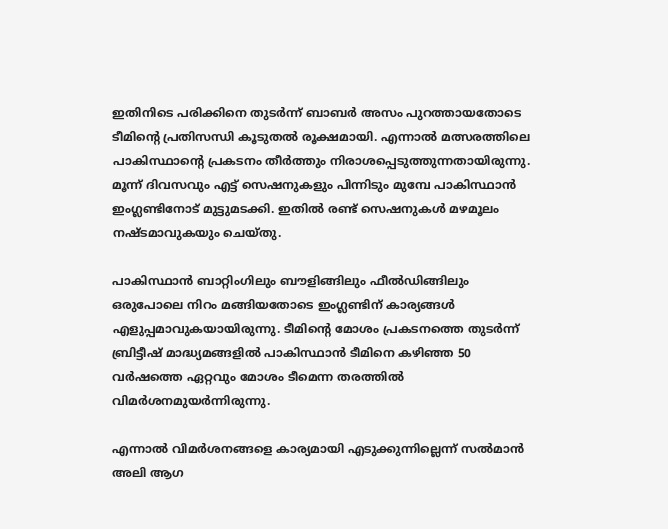ഇതിനിടെ പരിക്കിനെ തുടർന്ന് ബാബർ അസം പുറത്തായതോടെ ടീമിന്റെ പ്രതിസന്ധി കൂടുതൽ രൂക്ഷമായി. എന്നാൽ മത്സരത്തിലെ പാകിസ്ഥാന്റെ പ്രകടനം തീർത്തും നിരാശപ്പെടുത്തുന്നതായിരുന്നു. മൂന്ന് ദിവസവും എട്ട് സെഷനുകളും പിന്നിടും മുമ്പേ പാകിസ്ഥാൻ ഇംഗ്ലണ്ടിനോട് മുട്ടുമടക്കി. ഇതിൽ രണ്ട് സെഷനുകൾ മഴമൂലം നഷ്ടമാവുകയും ചെയ്തു.

പാകിസ്ഥാൻ ബാറ്റിംഗിലും ബൗളിങ്ങിലും ഫീൽഡിങ്ങിലും ഒരുപോലെ നിറം മങ്ങിയതോടെ ഇംഗ്ലണ്ടിന് കാര്യങ്ങൾ എളുപ്പമാവുകയായിരുന്നു. ടീമിന്റെ മോശം പ്രകടനത്തെ തുടർന്ന് ബ്രിട്ടീഷ് മാദ്ധ്യമങ്ങളിൽ പാകിസ്ഥാൻ ടീമിനെ കഴിഞ്ഞ 50 വർഷത്തെ ഏറ്റവും മോശം ടീമെന്ന തരത്തിൽ വിമർശനമുയർന്നിരുന്നു.

എന്നാൽ വിമർശനങ്ങളെ കാര്യമായി എടുക്കുന്നില്ലെന്ന് സൽമാൻ അലി ആഗ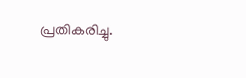പ്രതികരിച്ചു.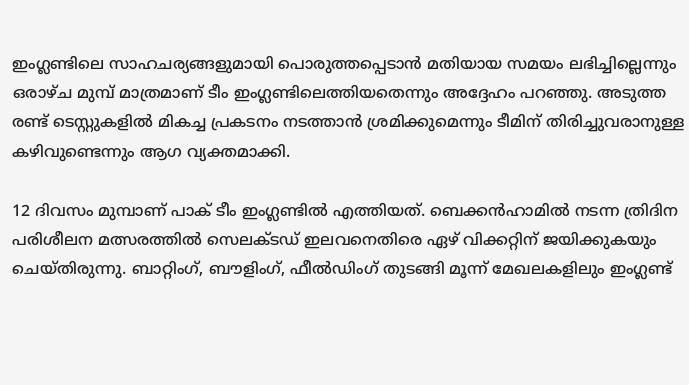ഇംഗ്ലണ്ടിലെ സാഹചര്യങ്ങളുമായി പൊരുത്തപ്പെടാൻ മതിയായ സമയം ലഭിച്ചില്ലെന്നും ഒരാഴ്ച മുമ്പ് മാത്രമാണ് ടീം ഇംഗ്ലണ്ടിലെത്തിയതെന്നും അദ്ദേഹം പറഞ്ഞു. അടുത്ത രണ്ട് ടെസ്റ്റുകളിൽ മികച്ച പ്രകടനം നടത്താൻ ശ്രമിക്കുമെന്നും ടീമിന് തിരിച്ചുവരാനുള്ള കഴിവുണ്ടെന്നും ആഗ വ്യക്തമാക്കി.

12 ദിവസം മുമ്പാണ് പാക് ടീം ഇംഗ്ലണ്ടിൽ എത്തിയത്. ബെക്കൻഹാമിൽ നടന്ന ത്രിദിന പരിശീലന മത്സരത്തിൽ സെലക്ടഡ് ഇലവനെതിരെ ഏഴ് വിക്കറ്റിന് ജയിക്കുകയും ചെയ്തിരുന്നു. ബാറ്റിംഗ്, ബൗളിംഗ്, ഫീൽഡിംഗ് തുടങ്ങി മൂന്ന് മേഖലകളിലും ഇംഗ്ലണ്ട്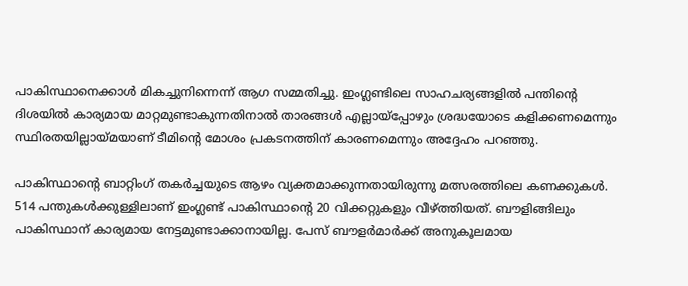പാകിസ്ഥാനെക്കാൾ മികച്ചുനിന്നെന്ന് ആഗ സമ്മതിച്ചു. ഇംഗ്ലണ്ടിലെ സാഹചര്യങ്ങളിൽ പന്തിന്റെ ദിശയിൽ കാര്യമായ മാറ്റമുണ്ടാകുന്നതിനാൽ താരങ്ങൾ എല്ലായ്‌പ്പോഴും ശ്രദ്ധയോടെ കളിക്കണമെന്നും സ്ഥിരതയില്ലായ്മയാണ് ടീമിന്റെ മോശം പ്രകടനത്തിന് കാരണമെന്നും അദ്ദേഹം പറഞ്ഞു.

പാകിസ്ഥാന്റെ ബാറ്റിംഗ് തകർച്ചയുടെ ആഴം വ്യക്തമാക്കുന്നതായിരുന്നു മത്സരത്തിലെ കണക്കുകൾ. 514 പന്തുകൾക്കുള്ളിലാണ് ഇംഗ്ലണ്ട് പാകിസ്ഥാന്റെ 20 വിക്കറ്റുകളും വീഴ്ത്തിയത്. ബൗളിങ്ങിലും പാകിസ്ഥാന് കാര്യമായ നേട്ടമുണ്ടാക്കാനായില്ല. പേസ് ബൗളർമാർക്ക് അനുകൂലമായ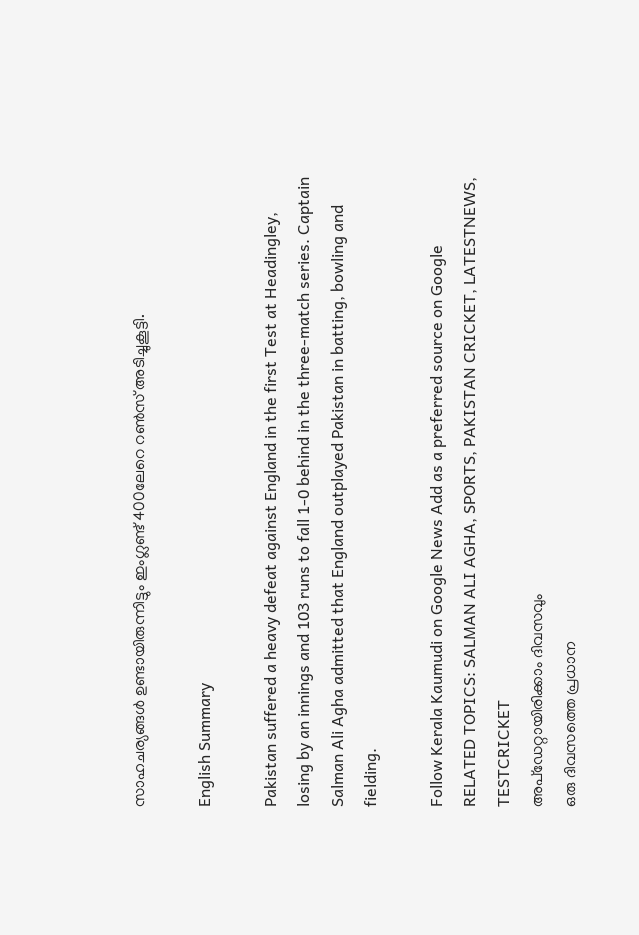സാഹചര്യങ്ങൾ ഉണ്ടായിരുന്നിട്ടും ഇംഗ്ലണ്ട് 400ലേറെ റൺസ് അടിച്ചുകൂട്ടി.

English Summary

Pakistan suffered a heavy defeat against England in the first Test at Headingley, losing by an innings and 103 runs to fall 1-0 behind in the three-match series. Captain Salman Ali Agha admitted that England outplayed Pakistan in batting, bowling and fielding.

Follow Kerala Kaumudi on Google News Add as a preferred source on Google
RELATED TOPICS: SALMAN ALI AGHA, SPORTS, PAKISTAN CRICKET, LATESTNEWS, TESTCRICKET
അപ്ഡേറ്റായിരിക്കാം ദിവസവും
ഒരു ദിവസത്തെ പ്രധാന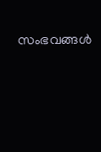സംഭവങ്ങൾ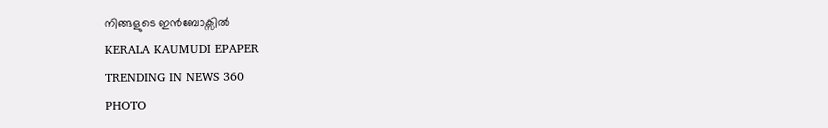നിങ്ങളുടെ ഇൻബോക്സിൽ
KERALA KAUMUDI EPAPER
TRENDING IN NEWS 360
PHOTO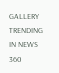GALLERY
TRENDING IN NEWS 360